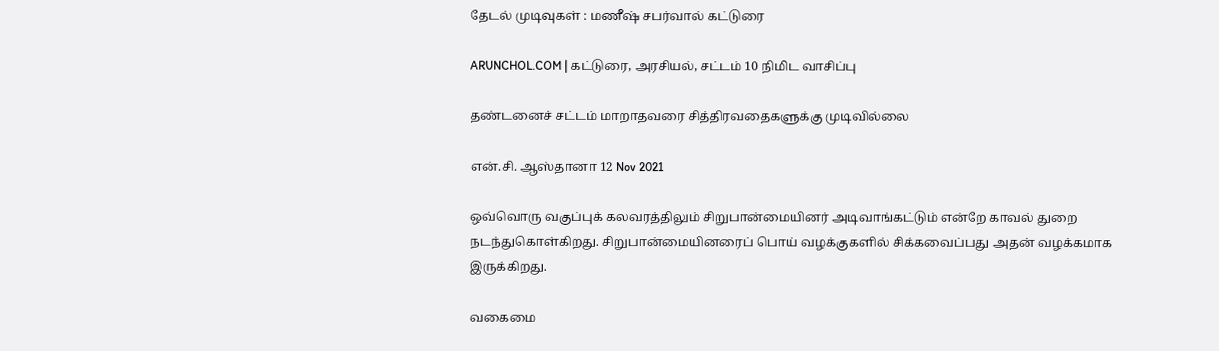தேடல் முடிவுகள் : மணீஷ் சபர்வால் கட்டுரை

ARUNCHOL.COM | கட்டுரை, அரசியல், சட்டம் 10 நிமிட வாசிப்பு

தண்டனைச் சட்டம் மாறாதவரை சித்திரவதைகளுக்கு முடிவில்லை

என்.சி. ஆஸ்தானா 12 Nov 2021

ஒவ்வொரு வகுப்புக் கலவரத்திலும் சிறுபான்மையினர் அடிவாங்கட்டும் என்றே காவல் துறை நடந்துகொள்கிறது. சிறுபான்மையினரைப் பொய் வழக்குகளில் சிக்கவைப்பது அதன் வழக்கமாக இருக்கிறது.

வகைமை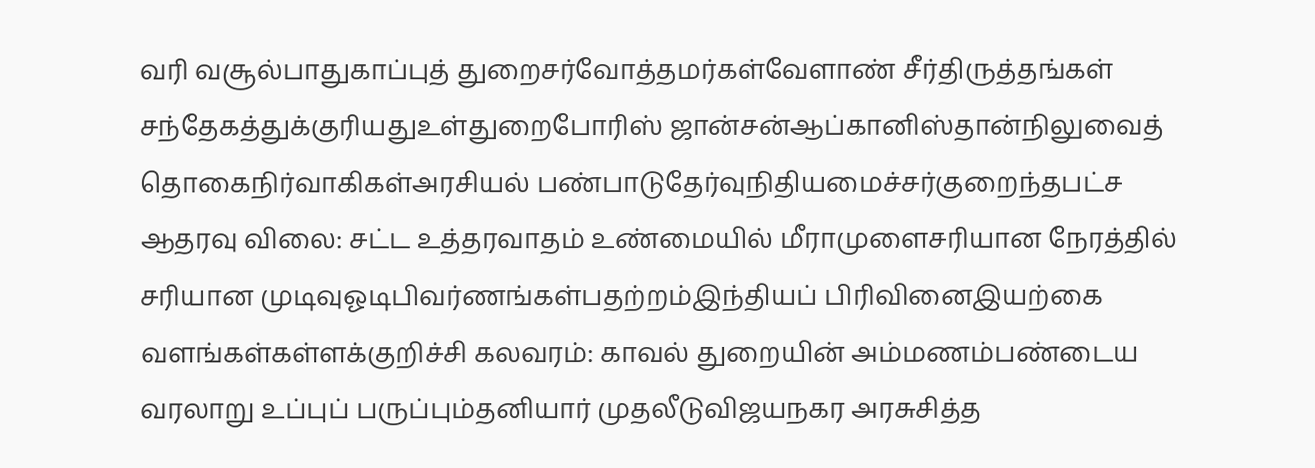வரி வசூல்பாதுகாப்புத் துறைசர்வோத்தமர்கள்வேளாண் சீர்திருத்தங்கள் சந்தேகத்துக்குரியதுஉள்துறைபோரிஸ் ஜான்சன்ஆப்கானிஸ்தான்நிலுவைத் தொகைநிர்வாகிகள்அரசியல் பண்பாடுதேர்வுநிதியமைச்சர்குறைந்தபட்ச ஆதரவு விலை: சட்ட உத்தரவாதம் உண்மையில் மீராமுளைசரியான நேரத்தில் சரியான முடிவுஓடிபிவர்ணங்கள்பதற்றம்இந்தியப் பிரிவினைஇயற்கை வளங்கள்கள்ளக்குறிச்சி கலவரம்: காவல் துறையின் அம்மணம்பண்டைய வரலாறு உப்புப் பருப்பும்தனியார் முதலீடுவிஜயநகர அரசுசித்த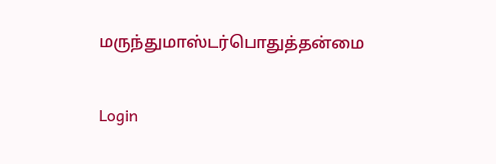மருந்துமாஸ்டர்பொதுத்தன்மை

Login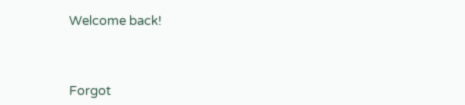Welcome back!



Forgot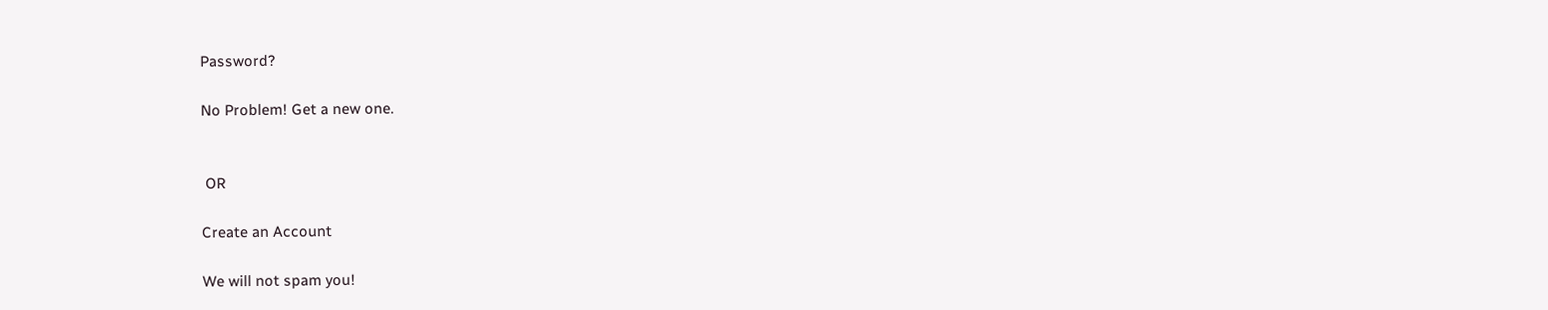Password?

No Problem! Get a new one.


 OR

Create an Account

We will not spam you!